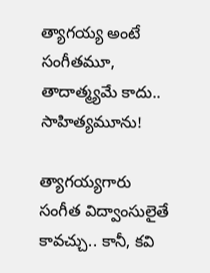త్యాగయ్య అంటే సంగీతమూ, తాదాత్మ్యమే కాదు.. సాహిత్యమూను!

త్యాగయ్యగారు సంగీత విద్వాంసులైతే కావచ్చు.. కానీ, కవి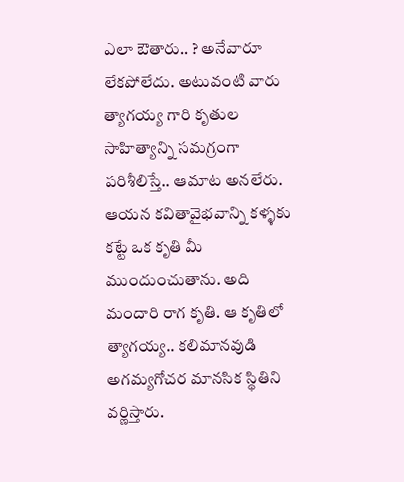ఎలా ఔతారు.. ? అనేవారూ లేకపోలేదు. అటువంటి వారు త్యాగయ్య గారి కృతుల సాహిత్యాన్ని సమగ్రంగా పరిశీలిస్తే.. ఆమాట అనలేరు. ఆయన కవితావైభవాన్ని కళ్ళకు కట్టే ఒక కృతి మీ ముందుంచుతాను. అది మందారి రాగ కృతి. ఆ కృతిలో త్యాగయ్య.. కలిమానవుడి అగమ్యగోచర మానసిక స్థితిని వర్ణిస్తారు.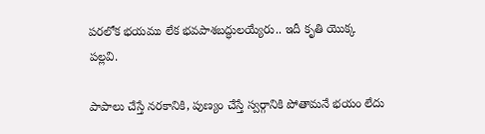పరలోక భయము లేక భవపాశబద్ధులయ్యేరు.. ఇదీ కృతి యొక్క పల్లవి.

పాపాలు చేస్తే నరకానికి, పుణ్యం చేస్తే స్వర్గానికి పోతామనే భయం లేదు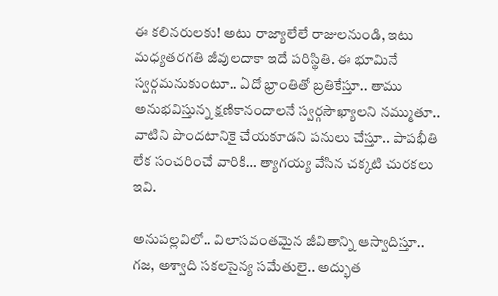ఈ కలినరులకు! అటు రాజ్యాలేలే రాజులనుండి, ఇటు మధ్యతరగతి జీవులదాకా ఇదే పరిస్థితి. ఈ భూమినే స్వర్గమనుకుంటూ.. ఏదో భ్రాంతితో బ్రతికేస్తూ.. తాము అనుభవిస్తున్న క్షణికానందాలనే స్వర్గసౌఖ్యాలని నమ్ముతూ.. వాటిని పొందటానికై చేయకూడని పనులు చేస్తూ.. పాపభీతి లేక సంచరించే వారికి… త్యాగయ్య వేసిన చక్కటి చురకలు ఇవి.

అనుపల్లవిలో.. విలాసవంతమైన జీవితాన్ని ఆస్వాదిస్తూ.. గజ, అశ్వాది సకలసైన్య సమేతులై.. అద్భుత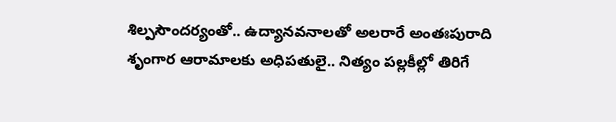శిల్పసౌందర్యంతో.. ఉద్యానవనాలతో అలరారే అంతఃపురాది శృంగార ఆరామాలకు అధిపతులై.. నిత్యం పల్లకీల్లో తిరిగే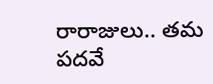రారాజులు.. తమ పదవే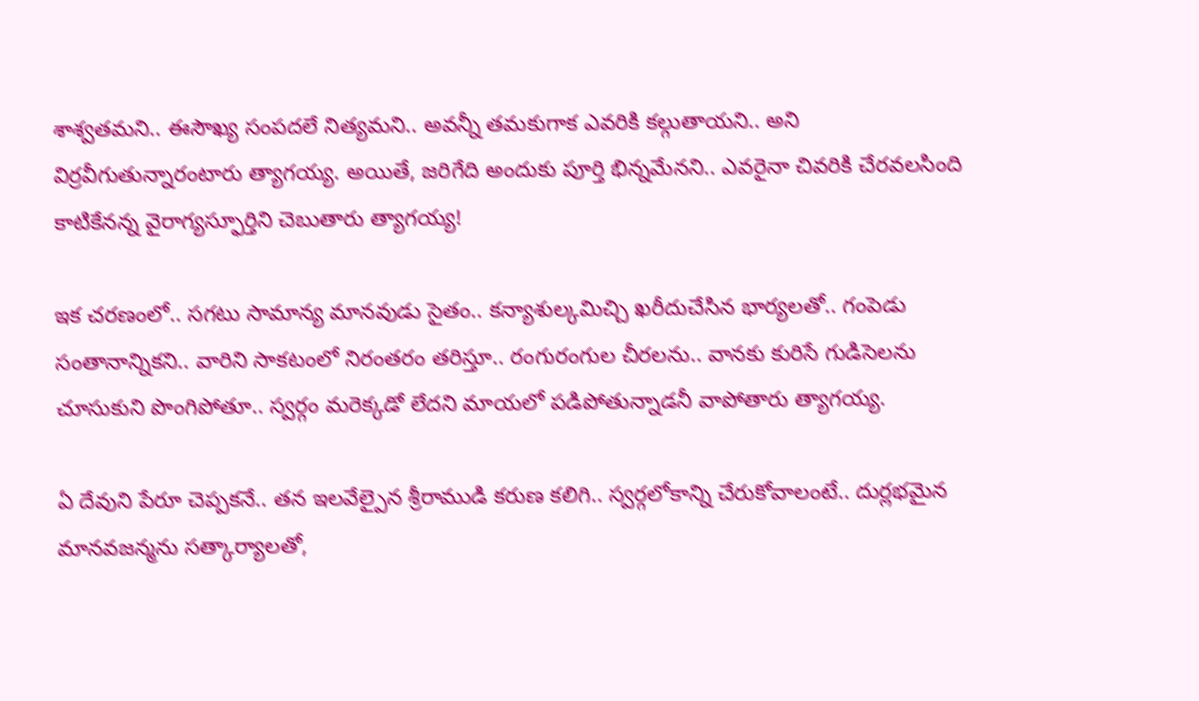శాశ్వతమని.. ఈసౌఖ్య సంపదలే నిత్యమని.. అవన్నీ తమకుగాక ఎవరికి కల్గుతాయని.. అని విర్రవీగుతున్నారంటారు త్యాగయ్య. అయితే, జరిగేది అందుకు పూర్తి భిన్నమేనని.. ఎవరైనా చివరికి చేరవలసింది కాటికేనన్న వైరాగ్యస్ఫూర్తిని చెబుతారు త్యాగయ్య!

ఇక చరణంలో.. సగటు సామాన్య మానవుడు సైతం.. కన్యాశుల్కమిచ్చి ఖరీదుచేసిన భార్యలతో.. గంపెడు సంతానాన్నికని.. వారిని సాకటంలో నిరంతరం తరిస్తూ.. రంగురంగుల చీరలను.. వానకు కురిసే గుడిసెలను చూసుకుని పొంగిపోతూ.. స్వర్గం మరెక్కడో లేదని మాయలో పడిపోతున్నాడనీ వాపోతారు త్యాగయ్య.

ఏ దేవుని పేరూ చెప్పకనే.. తన ఇలవేల్పైన శ్రీరాముడి కరుణ కలిగి.. స్వర్గలోకాన్ని చేరుకోవాలంటే.. దుర్లభమైన మానవజన్మను సత్కార్యాలతో,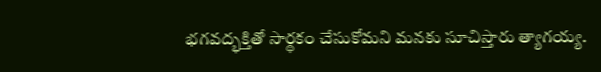భగవద్భక్తితో సార్థకం చేసుకోమని మనకు సూచిస్తారు త్యాగయ్య.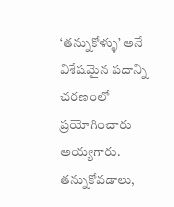‘తన్నుకోళ్ళు’ అనే విశేషమైన పదాన్ని చరణంలో ప్రయోగించారు అయ్యగారు. తన్నుకోవడాలు,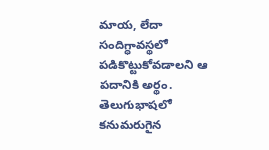మాయ, లేదా సందిగ్ధావస్థలో పడికొట్టుకోవడాలని ఆ పదానికి అర్థం. తెలుగుభాషలో కనుమరుగైన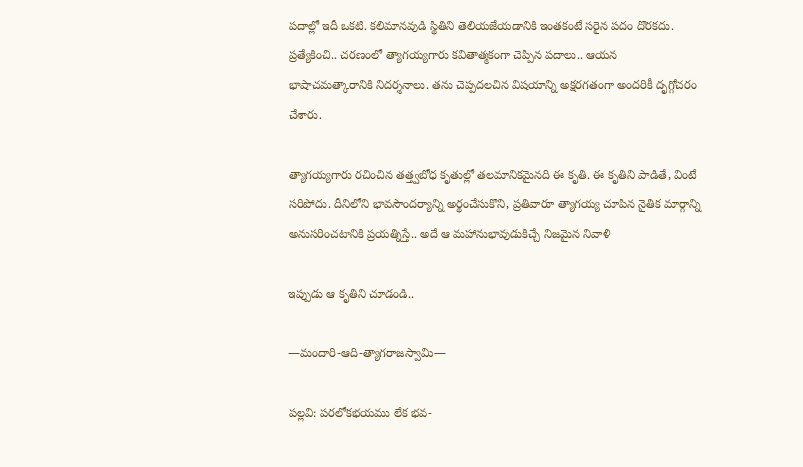పదాల్లో ఇదీ ఒకటి. కలిమానవుడి స్థితిని తెలియజేయడానికి ఇంతకంటే సరైన పదం దొరకదు. ప్రత్యేకించి.. చరణంలో త్యాగయ్యగారు కవితాత్మకంగా చెప్పిన పదాలు.. ఆయన భాషాచమత్కారానికి నిదర్శనాలు. తను చెప్పదలచిన విషయాన్ని అక్షరగతంగా అందరికీ దృగ్గోచరం చేశారు.

త్యాగయ్యగారు రచించిన తత్త్వబోధ కృతుల్లో తలమానికమైనది ఈ కృతి. ఈ కృతిని పాడితే, వింటే సరిపోదు. దీనిలోని భావసౌందర్యాన్ని అర్థంచేసుకొని, ప్రతివారూ త్యాగయ్య చూపిన నైతిక మార్గాన్ని అనుసరించటానికి ప్రయత్నిస్తే.. అదే ఆ మహానుభావుడుకిచ్చే నిజమైన నివాళి

ఇప్పుడు ఆ కృతిని చూడండి..

—మందారి-ఆది-త్యాగరాజస్వామి—

పల్లవి: పరలోకభయము లేక భవ-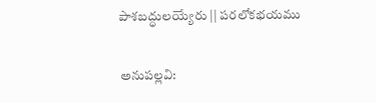పాశబద్ధులయ్యేరు || పరలోకభయము

అనుపల్లవి: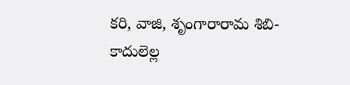కరి, వాజి, శృంగారారామ శిబి-
కాదులెల్ల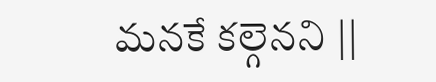మనకే కల్గెనని ||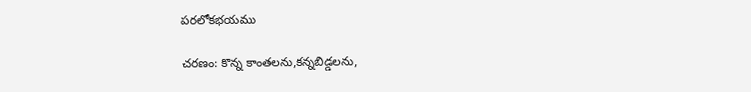పరలోకభయము

చరణం: కొన్న కాంతలను,కన్నబిడ్డలను,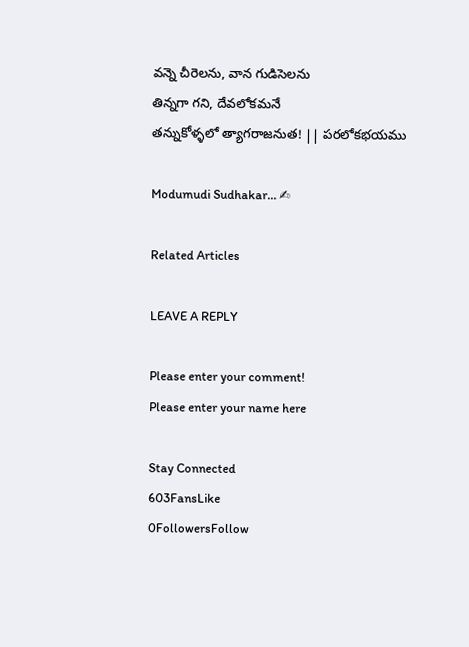వన్నె చీరెలను, వాన గుడిసెలను
తిన్నగా గని, దేవలోకమనే
తన్నుకోళ్ళలో త్యాగరాజనుత! || పరలోకభయము

Modumudi Sudhakar… ✍

Related Articles

LEAVE A REPLY

Please enter your comment!
Please enter your name here

Stay Connected
603FansLike
0FollowersFollow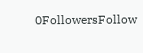0FollowersFollow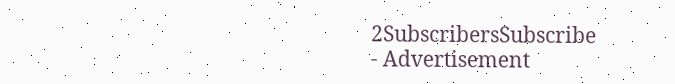2SubscribersSubscribe
- Advertisement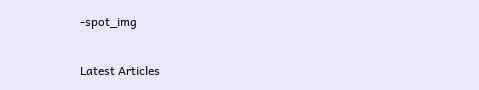-spot_img

Latest Articles